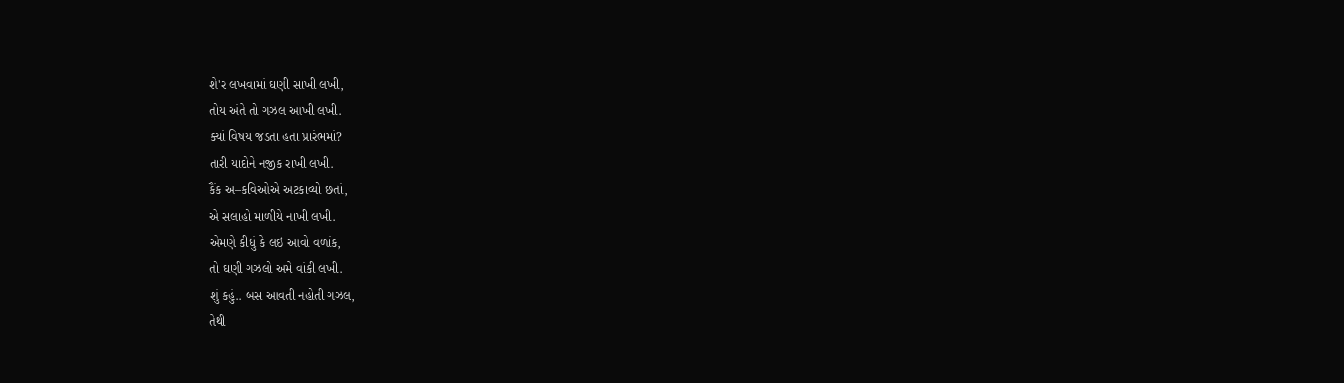શે'ર લખવામાં ઘણી સાખી લખી,
તોય અંતે તો ગઝલ આખી લખી.
ક્યાં વિષય જડતા હતા પ્રારંભમાં?
તારી યાદોને નજીક રાખી લખી.
કૈંક અ–કવિઓએ અટકાવ્યો છતાં,
એ સલાહો માળીયે નાખી લખી.
એમણે કીધું કે લઇ આવો વળાંક,
તો ઘણી ગઝલો અમે વાંકી લખી.
શું કહું.. બસ આવતી નહોતી ગઝલ,
તેથી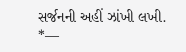સર્જનની અહીં ઝાંખી લખી.
*—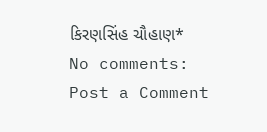કિરણસિંહ ચૌહાણ*
No comments:
Post a Comment